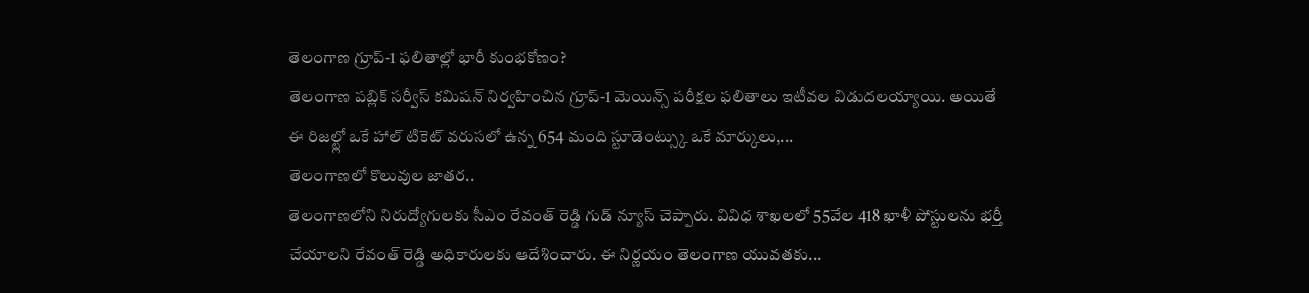తెలంగాణ గ్రూప్-1 ఫలితాల్లో భారీ కుంభకోణం?
తెలంగాణ పబ్లిక్ సర్వీస్ కమిషన్ నిర్వహించిన గ్రూప్-1 మెయిన్స్ పరీక్షల ఫలితాలు ఇటీవల విడుదలయ్యాయి. అయితే ఈ రిజల్ట్లో ఒకే హాల్ టికెట్ వరుసలో ఉన్న 654 మంది స్టూడెంట్స్కు ఒకే మార్కులు,...
తెలంగాణలో కొలువుల జాతర..
తెలంగాణలోని నిరుద్యోగులకు సీఎం రేవంత్ రెడ్డి గుడ్ న్యూస్ చెప్పారు. వివిధ శాఖలలో 55వేల 418 ఖాళీ పోస్టులను భర్తీ చేయాలని రేవంత్ రెడ్డి అధికారులకు ఆదేశించారు. ఈ నిర్ణయం తెలంగాణ యువతకు...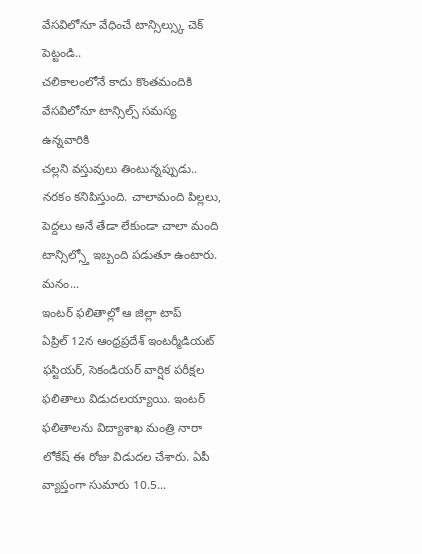వేసవిలోనూ వేధించే టాన్సిల్స్కు చెక్ పెట్టండి..
చలికాలంలోనే కాదు కొంతమందికి వేసవిలోనూ టాన్సిల్స్ సమస్య ఉన్నవారికి
చల్లని వస్తువులు తింటున్నప్పుడు.. నరకం కనిపిస్తుంది. చాలామంది పిల్లలు, పెద్దలు అనే తేడా లేకుండా చాలా మంది టాన్సిల్స్తో ఇబ్బంది పడుతూ ఉంటారు. మనం...
ఇంటర్ ఫలితాల్లో ఆ జిల్లా టాప్
ఏప్రిల్ 12న ఆంధ్రప్రదేశ్ ఇంటర్మీడియట్ ఫస్టియర్, సెకండియర్ వార్షిక పరీక్షల ఫలితాలు విడుదలయ్యాయి. ఇంటర్ ఫలితాలను విద్యాశాఖ మంత్రి నారా లోకేష్ ఈ రోజు విడుదల చేశారు. ఏపీ వ్యాప్తంగా సుమారు 10.5...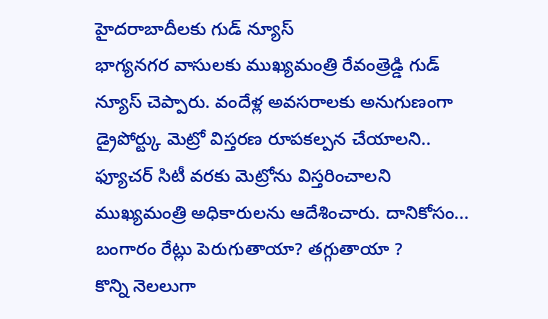హైదరాబాదీలకు గుడ్ న్యూస్
భాగ్యనగర వాసులకు ముఖ్యమంత్రి రేవంత్రెడ్డి గుడ్ న్యూస్ చెప్పారు. వందేళ్ల అవసరాలకు అనుగుణంగా డ్రైపోర్ట్కు మెట్రో విస్తరణ రూపకల్పన చేయాలని.. ఫ్యూచర్ సిటీ వరకు మెట్రోను విస్తరించాలని ముఖ్యమంత్రి అధికారులను ఆదేశించారు. దానికోసం...
బంగారం రేట్లు పెరుగుతాయా? తగ్గుతాయా ?
కొన్ని నెలలుగా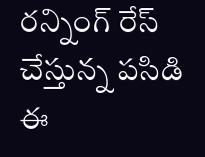రన్నింగ్ రేస్ చేస్తున్న పసిడి ఈ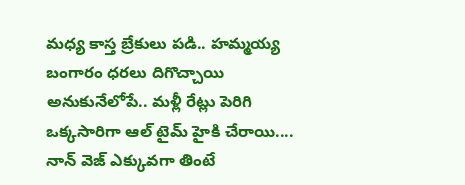మధ్య కాస్త బ్రేకులు పడి.. హమ్మయ్య బంగారం ధరలు దిగొచ్చాయి అనుకునేలోపే.. మళ్లీ రేట్లు పెరిగి ఒక్కసారిగా ఆల్ టైమ్ హైకి చేరాయి....
నాన్ వెజ్ ఎక్కువగా తింటే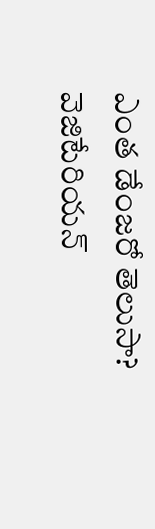ఎంత డేంజరో తెలుసా?
వెజిటేరియన్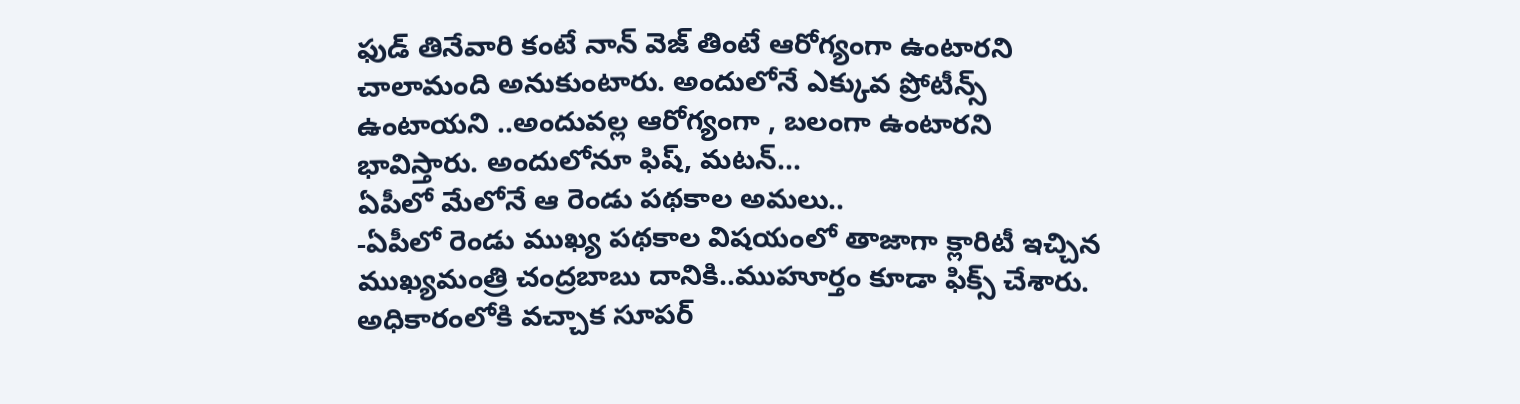ఫుడ్ తినేవారి కంటే నాన్ వెజ్ తింటే ఆరోగ్యంగా ఉంటారని చాలామంది అనుకుంటారు. అందులోనే ఎక్కువ ప్రోటీన్స్ ఉంటాయని ..అందువల్ల ఆరోగ్యంగా , బలంగా ఉంటారని భావిస్తారు. అందులోనూ ఫిష్, మటన్...
ఏపీలో మేలోనే ఆ రెండు పథకాల అమలు..
-ఏపీలో రెండు ముఖ్య పథకాల విషయంలో తాజాగా క్లారిటీ ఇచ్చిన ముఖ్యమంత్రి చంద్రబాబు దానికి..ముహూర్తం కూడా ఫిక్స్ చేశారు. అధికారంలోకి వచ్చాక సూపర్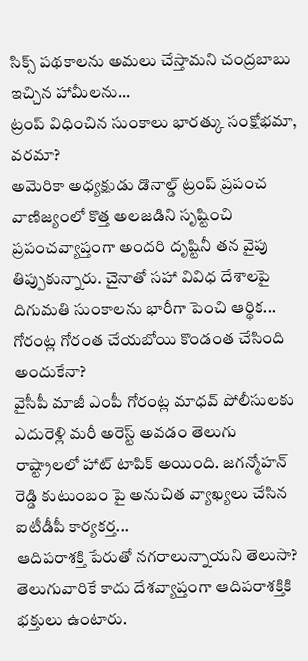సిక్స్ పథకాలను అమలు చేస్తామని చంద్రబాబు ఇచ్చిన హామీలను...
ట్రంప్ విధించిన సుంకాలు భారత్కు సంక్షోభమా, వరమా?
అమెరికా అధ్యక్షుడు డొనాల్డ్ ట్రంప్ ప్రపంచ వాణిజ్యంలో కొత్త అలజడిని సృష్టించి ప్రపంచవ్యాప్తంగా అందరి దృష్టినీ తన వైపు తిప్పుకున్నారు. చైనాతో సహా వివిధ దేశాలపై దిగుమతి సుంకాలను భారీగా పెంచి ఆర్థిక...
గోరంట్ల గోరంత చేయబోయి కొండంత చేసింది అందుకేనా?
వైసీపీ మాజీ ఎంపీ గోరంట్ల మాధవ్ పోలీసులకు ఎదురెళ్లి మరీ అరెస్ట్ అవడం తెలుగు రాష్ట్రాలలో హాట్ టాపిక్ అయింది. జగన్మోహన్ రెడ్డి కుటుంబం పై అనుచిత వ్యాఖ్యలు చేసిన ఐటీడీపీ కార్యకర్త...
ఆదిపరాశక్తి పేరుతో నగరాలున్నాయని తెలుసా?
తెలుగువారికే కాదు దేశవ్యాప్తంగా ఆదిపరాశక్తికి భక్తులు ఉంటారు.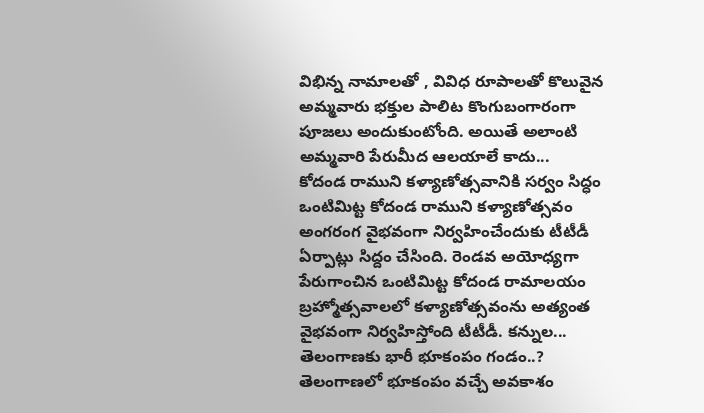విభిన్న నామాలతో , వివిధ రూపాలతో కొలువైన అమ్మవారు భక్తుల పాలిట కొంగుబంగారంగా పూజలు అందుకుంటోంది. అయితే అలాంటి అమ్మవారి పేరుమీద ఆలయాలే కాదు...
కోదండ రాముని కళ్యాణోత్సవానికి సర్వం సిద్ధం
ఒంటిమిట్ట కోదండ రాముని కళ్యాణోత్సవం అంగరంగ వైభవంగా నిర్వహించేందుకు టీటీడీ ఏర్పాట్లు సిద్దం చేసింది. రెండవ అయోధ్యగా పేరుగాంచిన ఒంటిమిట్ట కోదండ రామాలయం బ్రహ్మోత్సవాలలో కళ్యాణోత్సవంను అత్యంత వైభవంగా నిర్వహిస్తోంది టీటీడీ. కన్నుల...
తెలంగాణకు భారీ భూకంపం గండం..?
తెలంగాణలో భూకంపం వచ్చే అవకాశం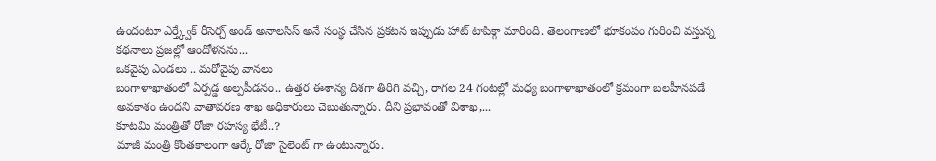ఉందంటూ ఎర్త్క్వేక్ రీసెర్చ్ అండ్ అనాలసిస్ అనే సంస్థ చేసిన ప్రకటన ఇప్పుడు హాట్ టాపిక్గా మారింది. తెలంగాణలో భూకంపం గురించి వస్తున్న కథనాలు ప్రజల్లో ఆందోళనను...
ఒకవైపు ఎండలు .. మరోవైపు వానలు
బంగాళాఖాతంలో ఏర్పడ్డ అల్పపీడనం.. ఉత్తర ఈశాన్య దిశగా తిరిగి వచ్చి, రాగల 24 గంటల్లో మధ్య బంగాళాఖాతంలో క్రమంగా బలహీనపడే అవకాశం ఉందని వాతావరణ శాఖ అధికారులు చెబుతున్నారు. దీని ప్రభావంతో విశాఖ,...
కూటమి మంత్రితో రోజా రహస్య భేటీ..?
మాజీ మంత్రి కొంతకాలంగా ఆర్కే రోజా సైలెంట్ గా ఉంటున్నారు.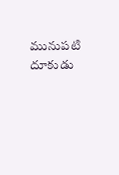మునుపటి దూకుడు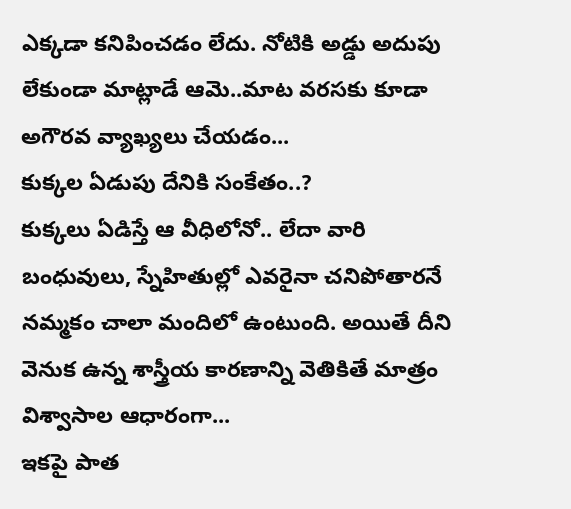ఎక్కడా కనిపించడం లేదు. నోటికి అడ్డు అదుపు లేకుండా మాట్లాడే ఆమె..మాట వరసకు కూడా అగౌరవ వ్యాఖ్యలు చేయడం...
కుక్కల ఏడుపు దేనికి సంకేతం..?
కుక్కలు ఏడిస్తే ఆ వీధిలోనో.. లేదా వారి బంధువులు, స్నేహితుల్లో ఎవరైనా చనిపోతారనే నమ్మకం చాలా మందిలో ఉంటుంది. అయితే దీని వెనుక ఉన్న శాస్త్రీయ కారణాన్ని వెతికితే మాత్రం విశ్వాసాల ఆధారంగా...
ఇకపై పాత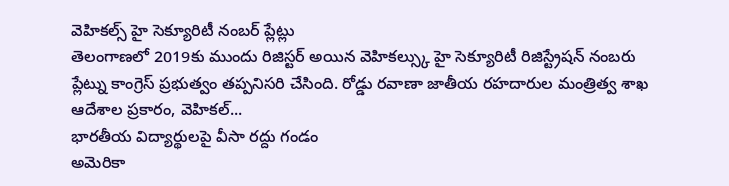వెహికల్స్ హై సెక్యూరిటీ నంబర్ ప్లేట్లు
తెలంగాణలో 2019కు ముందు రిజిస్టర్ అయిన వెహికల్స్కు హై సెక్యూరిటీ రిజిస్ట్రేషన్ నంబరు ప్లేట్ను కాంగ్రెస్ ప్రభుత్వం తప్పనిసరి చేసింది. రోడ్డు రవాణా జాతీయ రహదారుల మంత్రిత్వ శాఖ ఆదేశాల ప్రకారం, వెహికల్...
భారతీయ విద్యార్థులపై వీసా రద్దు గండం
అమెరికా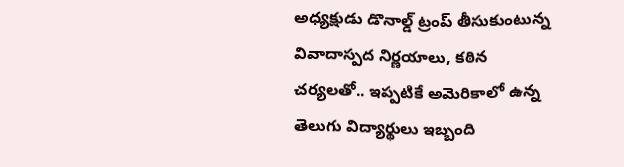అధ్యక్షుడు డొనాల్డ్ ట్రంప్ తీసుకుంటున్న వివాదాస్పద నిర్ణయాలు, కఠిన చర్యలతో.. ఇప్పటికే అమెరికాలో ఉన్న తెలుగు విద్యార్థులు ఇబ్బంది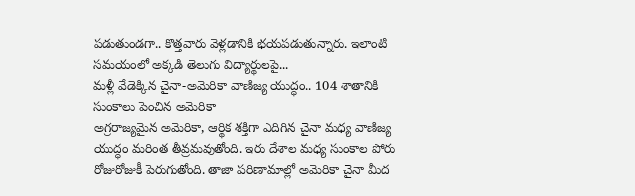పడుతుండగా.. కొత్తవారు వెళ్లడానికి భయపడుతున్నారు. ఇలాంటి సమయంలో అక్కడి తెలుగు విద్యార్థులపై...
మళ్లీ వేడెక్కిన చైనా-అమెరికా వాణిజ్య యుద్ధం.. 104 శాతానికి సుంకాలు పెంచిన అమెరికా
అగ్రరాజ్యమైన అమెరికా, ఆర్థిక శక్తిగా ఎదిగిన చైనా మధ్య వాణిజ్య యుద్ధం మరింత తీవ్రమవుతోంది. ఇరు దేశాల మధ్య సుంకాల పోరు రోజురోజుకీ పెరుగుతోంది. తాజా పరిణామాల్లో అమెరికా చైనా మీద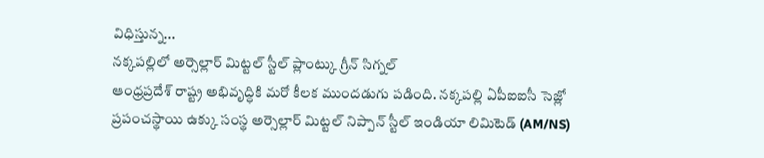విధిస్తున్న...
నక్కపల్లిలో అర్సెల్లార్ మిట్టల్ స్టీల్ ప్లాంట్కు గ్రీన్ సిగ్నల్
ఆంధ్రప్రదేశ్ రాష్ట్ర అభివృద్ధికి మరో కీలక ముందడుగు పడింది. నక్కపల్లి ఏపీఐఐసీ సెజ్లో ప్రపంచస్థాయి ఉక్కు సంస్థ అర్సెల్లార్ మిట్టల్ నిప్పాన్ స్టీల్ ఇండియా లిమిటెడ్ (AM/NS)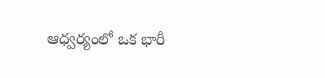ఆధ్వర్యంలో ఒక భారీ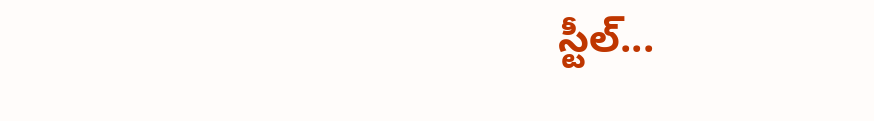స్టీల్...